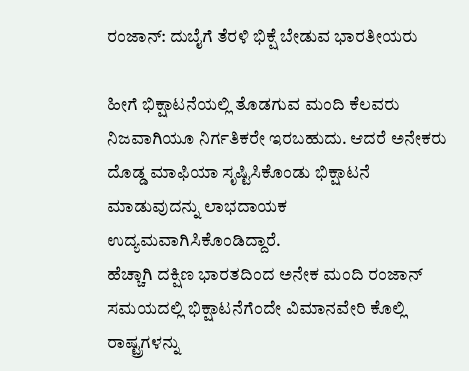ರಂಜಾನ್: ದುಬೈಗೆ ತೆರಳಿ ಭಿಕ್ಷೆ ಬೇಡುವ ಭಾರತೀಯರು

ಹೀಗೆ ಭಿಕ್ಷಾಟನೆಯಲ್ಲಿ ತೊಡಗುವ ಮಂದಿ ಕೆಲವರು ನಿಜವಾಗಿಯೂ ನಿರ್ಗತಿಕರೇ ಇರಬಹುದು. ಆದರೆ ಅನೇಕರು ದೊಡ್ಡ ಮಾಫಿಯಾ ಸೃಷ್ಟಿಸಿಕೊಂಡು ಭಿಕ್ಷಾಟನೆ ಮಾಡುವುದನ್ನು ಲಾಭದಾಯಕ ಉದ್ಯಮವಾಗಿಸಿಕೊಂಡಿದ್ದಾರೆ.
ಹೆಚ್ಚಾಗಿ ದಕ್ಷಿಣ ಭಾರತದಿಂದ ಅನೇಕ ಮಂದಿ ರಂಜಾನ್ ಸಮಯದಲ್ಲಿ ಭಿಕ್ಷಾಟನೆಗೆಂದೇ ವಿಮಾನವೇರಿ ಕೊಲ್ಲಿ ರಾಷ್ಟ್ರಗಳನ್ನು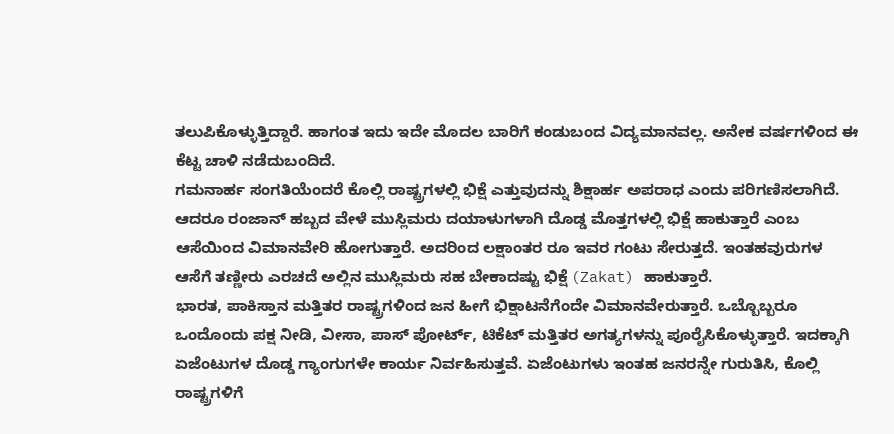ತಲುಪಿಕೊಳ್ಳುತ್ತಿದ್ದಾರೆ. ಹಾಗಂತ ಇದು ಇದೇ ಮೊದಲ ಬಾರಿಗೆ ಕಂಡುಬಂದ ವಿದ್ಯಮಾನವಲ್ಲ. ಅನೇಕ ವರ್ಷಗಳಿಂದ ಈ ಕೆಟ್ಟ ಚಾಳಿ ನಡೆದುಬಂದಿದೆ.
ಗಮನಾರ್ಹ ಸಂಗತಿಯೆಂದರೆ ಕೊಲ್ಲಿ ರಾಷ್ಟ್ರಗಳಲ್ಲಿ ಭಿಕ್ಷೆ ಎತ್ತುವುದನ್ನು ಶಿಕ್ಷಾರ್ಹ ಅಪರಾಧ ಎಂದು ಪರಿಗಣಿಸಲಾಗಿದೆ. ಆದರೂ ರಂಜಾನ್ ಹಬ್ಬದ ವೇಳೆ ಮುಸ್ಲಿಮರು ದಯಾಳುಗಳಾಗಿ ದೊಡ್ಡ ಮೊತ್ತಗಳಲ್ಲಿ ಭಿಕ್ಷೆ ಹಾಕುತ್ತಾರೆ ಎಂಬ ಆಸೆಯಿಂದ ವಿಮಾನವೇರಿ ಹೋಗುತ್ತಾರೆ. ಅದರಿಂದ ಲಕ್ಷಾಂತರ ರೂ ಇವರ ಗಂಟು ಸೇರುತ್ತದೆ. ಇಂತಹವುರುಗಳ ಆಸೆಗೆ ತಣ್ಣೀರು ಎರಚದೆ ಅಲ್ಲಿನ ಮುಸ್ಲಿಮರು ಸಹ ಬೇಕಾದಷ್ಟು ಭಿಕ್ಷೆ (Zakat) ಹಾಕುತ್ತಾರೆ.
ಭಾರತ, ಪಾಕಿಸ್ತಾನ ಮತ್ತಿತರ ರಾಷ್ಟ್ರಗಳಿಂದ ಜನ ಹೀಗೆ ಭಿಕ್ಷಾಟನೆಗೆಂದೇ ವಿಮಾನವೇರುತ್ತಾರೆ. ಒಬ್ಬೊಬ್ಬರೂ ಒಂದೊಂದು ಪಕ್ಷ ನೀಡಿ, ವೀಸಾ, ಪಾಸ್ ಪೋರ್ಟ್, ಟಿಕೆಟ್ ಮತ್ತಿತರ ಅಗತ್ಯಗಳನ್ನು ಪೂರೈಸಿಕೊಳ್ಳುತ್ತಾರೆ. ಇದಕ್ಕಾಗಿ ಏಜೆಂಟುಗಳ ದೊಡ್ಡ ಗ್ಯಾಂಗುಗಳೇ ಕಾರ್ಯ ನಿರ್ವಹಿಸುತ್ತವೆ. ಏಜೆಂಟುಗಳು ಇಂತಹ ಜನರನ್ನೇ ಗುರುತಿಸಿ, ಕೊಲ್ಲಿ ರಾಷ್ಟ್ರಗಳಿಗೆ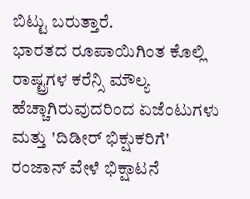ಬಿಟ್ಟು ಬರುತ್ತಾರೆ.
ಭಾರತದ ರೂಪಾಯಿಗಿಂತ ಕೊಲ್ಲಿ ರಾಷ್ಟ್ರಗಳ ಕರೆನ್ಸಿ ಮೌಲ್ಯ ಹೆಚ್ಚಾಗಿರುವುದರಿಂದ ಏಜೆಂಟುಗಳು ಮತ್ತು 'ದಿಡೀರ್ ಭಿಕ್ಷುಕರಿಗೆ' ರಂಜಾನ್ ವೇಳೆ ಭಿಕ್ಷಾಟನೆ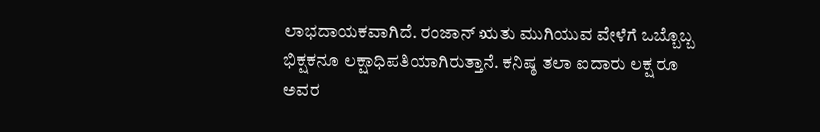ಲಾಭದಾಯಕವಾಗಿದೆ. ರಂಜಾನ್ ಋತು ಮುಗಿಯುವ ವೇಳೆಗೆ ಒಬ್ಬೊಬ್ಬ ಭಿಕ್ಷಕನೂ ಲಕ್ಷಾಧಿಪತಿಯಾಗಿರುತ್ತಾನೆ. ಕನಿಷ್ಠ ತಲಾ ಐದಾರು ಲಕ್ಷ ರೂ ಅವರ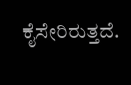ಕೈಸೇರಿರುತ್ತದೆ.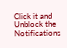Click it and Unblock the Notifications